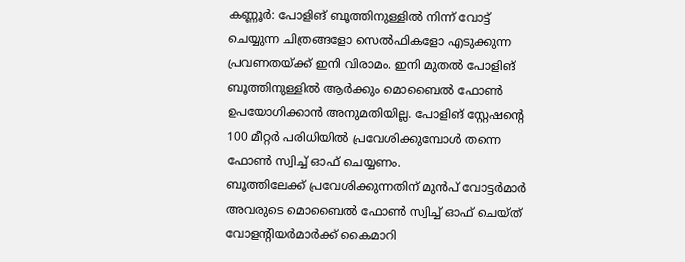കണ്ണൂർ: പോളിങ് ബൂത്തിനുള്ളിൽ നിന്ന് വോട്ട് ചെയ്യുന്ന ചിത്രങ്ങളോ സെൽഫികളോ എടുക്കുന്ന പ്രവണതയ്ക്ക് ഇനി വിരാമം. ഇനി മുതൽ പോളിങ് ബൂത്തിനുള്ളിൽ ആർക്കും മൊബൈൽ ഫോൺ ഉപയോഗിക്കാൻ അനുമതിയില്ല. പോളിങ് സ്റ്റേഷന്റെ 100 മീറ്റർ പരിധിയിൽ പ്രവേശിക്കുമ്പോൾ തന്നെ ഫോൺ സ്വിച്ച് ഓഫ് ചെയ്യണം.
ബൂത്തിലേക്ക് പ്രവേശിക്കുന്നതിന് മുൻപ് വോട്ടർമാർ അവരുടെ മൊബൈൽ ഫോൺ സ്വിച്ച് ഓഫ് ചെയ്ത് വോളന്റിയർമാർക്ക് കൈമാറി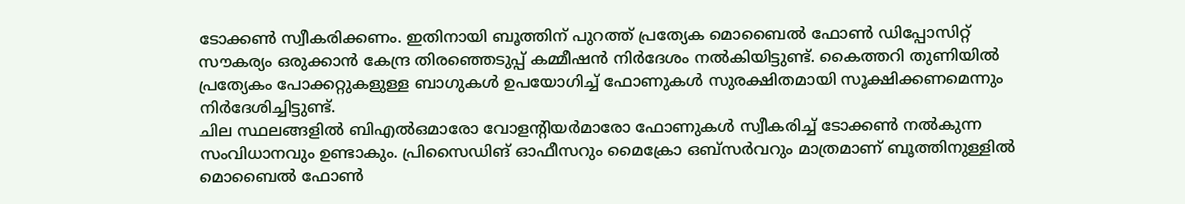ടോക്കൺ സ്വീകരിക്കണം. ഇതിനായി ബൂത്തിന് പുറത്ത് പ്രത്യേക മൊബൈൽ ഫോൺ ഡിപ്പോസിറ്റ് സൗകര്യം ഒരുക്കാൻ കേന്ദ്ര തിരഞ്ഞെടുപ്പ് കമ്മീഷൻ നിർദേശം നൽകിയിട്ടുണ്ട്. കൈത്തറി തുണിയിൽ പ്രത്യേകം പോക്കറ്റുകളുള്ള ബാഗുകൾ ഉപയോഗിച്ച് ഫോണുകൾ സുരക്ഷിതമായി സൂക്ഷിക്കണമെന്നും നിർദേശിച്ചിട്ടുണ്ട്.
ചില സ്ഥലങ്ങളിൽ ബിഎൽഒമാരോ വോളന്റിയർമാരോ ഫോണുകൾ സ്വീകരിച്ച് ടോക്കൺ നൽകുന്ന സംവിധാനവും ഉണ്ടാകും. പ്രിസൈഡിങ് ഓഫീസറും മൈക്രോ ഒബ്സർവറും മാത്രമാണ് ബൂത്തിനുള്ളിൽ മൊബൈൽ ഫോൺ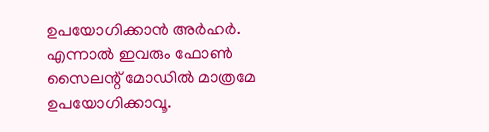ഉപയോഗിക്കാൻ അർഹർ. എന്നാൽ ഇവരും ഫോൺ സൈലന്റ് മോഡിൽ മാത്രമേ ഉപയോഗിക്കാവൂ.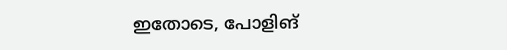ഇതോടെ, പോളിങ്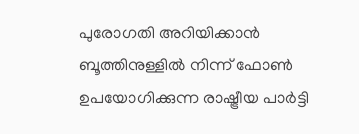പുരോഗതി അറിയിക്കാൻ ബൂത്തിനുള്ളിൽ നിന്ന് ഫോൺ ഉപയോഗിക്കുന്ന രാഷ്ട്രീയ പാർട്ടി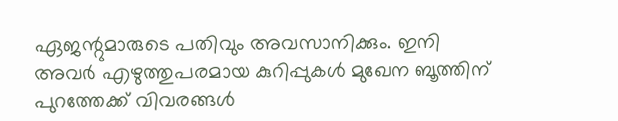ഏജന്റുമാരുടെ പതിവും അവസാനിക്കും. ഇനി അവർ എഴുത്തുപരമായ കുറിപ്പുകൾ മുഖേന ബൂത്തിന് പുറത്തേക്ക് വിവരങ്ങൾ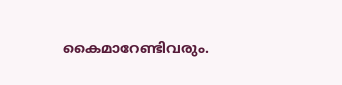കൈമാറേണ്ടിവരും.